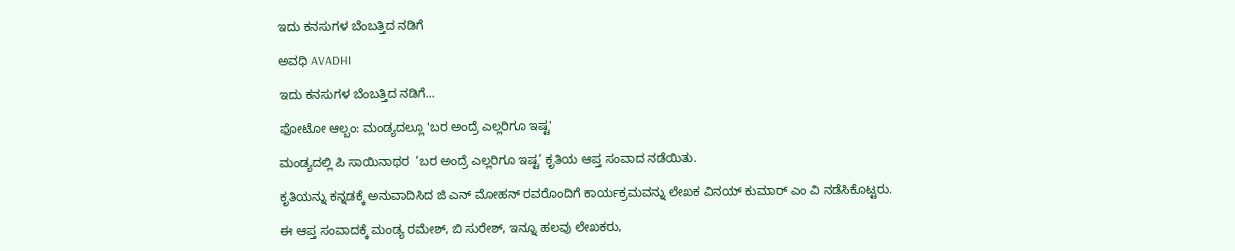ಇದು ಕನಸುಗಳ ಬೆಂಬತ್ತಿದ ನಡಿಗೆ‍

ಅವಧಿ AVADHI

ಇದು ಕನಸುಗಳ ಬೆಂಬತ್ತಿದ ನಡಿಗೆ...

ಫೋಟೋ ಆಲ್ಬಂ: ಮಂಡ್ಯದಲ್ಲೂ 'ಬರ ಅಂದ್ರೆ ಎಲ್ಲರಿಗೂ ಇಷ್ಟ'

ಮಂಡ್ಯದಲ್ಲಿ ಪಿ ಸಾಯಿನಾಥರ  ‘ಬರ ಅಂದ್ರೆ ಎಲ್ಲರಿಗೂ ಇಷ್ಟ’ ಕೃತಿಯ ಆಪ್ತ ಸಂವಾದ ನಡೆಯಿತು.

ಕೃತಿಯನ್ನು ಕನ್ನಡಕ್ಕೆ ಅನುವಾದಿಸಿದ ಜಿ ಎನ್ ಮೋಹನ್ ರವರೊಂದಿಗೆ ಕಾರ್ಯಕ್ರಮವನ್ನು ಲೇಖಕ ವಿನಯ್ ಕುಮಾರ್ ಎಂ ವಿ ನಡೆಸಿಕೊಟ್ಟರು.

ಈ ಆಪ್ತ ಸಂವಾದಕ್ಕೆ ಮಂಡ್ಯ ರಮೇಶ್, ಬಿ ಸುರೇಶ್, ಇನ್ನೂ ಹಲವು ಲೇಖಕರು,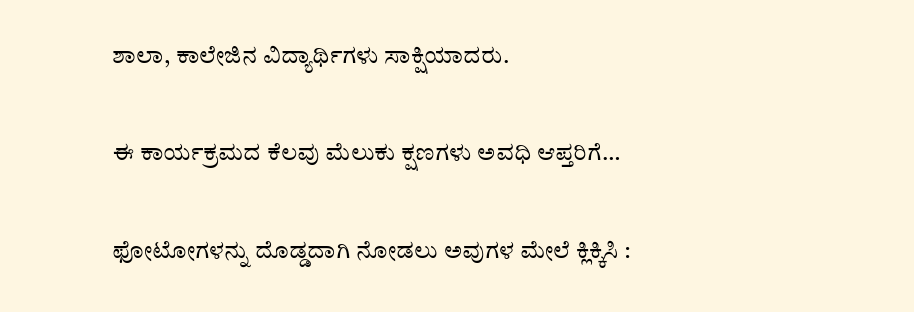ಶಾಲಾ, ಕಾಲೇಜಿನ ವಿದ್ಯಾರ್ಥಿಗಳು ಸಾಕ್ಷಿಯಾದರು.

ಈ ಕಾರ್ಯಕ್ರಮದ ಕೆಲವು ಮೆಲುಕು ಕ್ಷಣಗಳು ಅವಧಿ ಆಪ್ತರಿಗೆ…

ಫೋಟೋಗಳನ್ನು ದೊಡ್ಡದಾಗಿ ನೋಡಲು ಅವುಗಳ ಮೇಲೆ ಕ್ಲಿಕ್ಕಿಸಿ :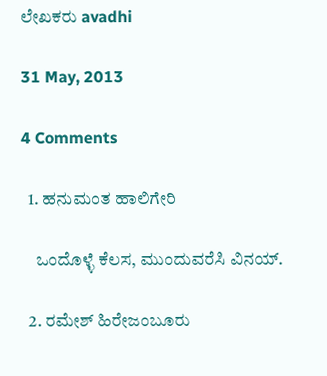ಲೇಖಕರು avadhi

31 May, 2013

4 Comments

  1. ಹನುಮಂತ ಹಾಲಿಗೇರಿ

    ಒಂದೊಳ್ಳೆ ಕೆಲಸ, ಮುಂದುವರೆಸಿ ವಿನಯ್‍.

  2. ರಮೇಶ್ ಹಿರೇಜಂಬೂರು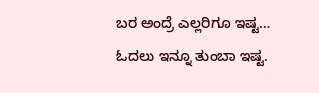ಬರ ಅಂದ್ರೆ ಎಲ್ಲರಿಗೂ ಇಷ್ಟ… ಓದಲು ಇನ್ನೂ ತುಂಬಾ ಇಷ್ಟ.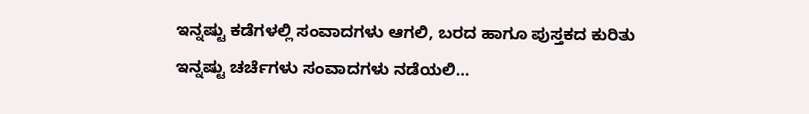ಇನ್ನಷ್ಟು ಕಡೆಗಳಲ್ಲಿ ಸಂವಾದಗಳು ಆಗಲಿ, ಬರದ ಹಾಗೂ ಪುಸ್ತಕದ ಕುರಿತು ಇನ್ನಷ್ಟು ಚರ್ಚೆಗಳು ಸಂವಾದಗಳು ನಡೆಯಲಿ…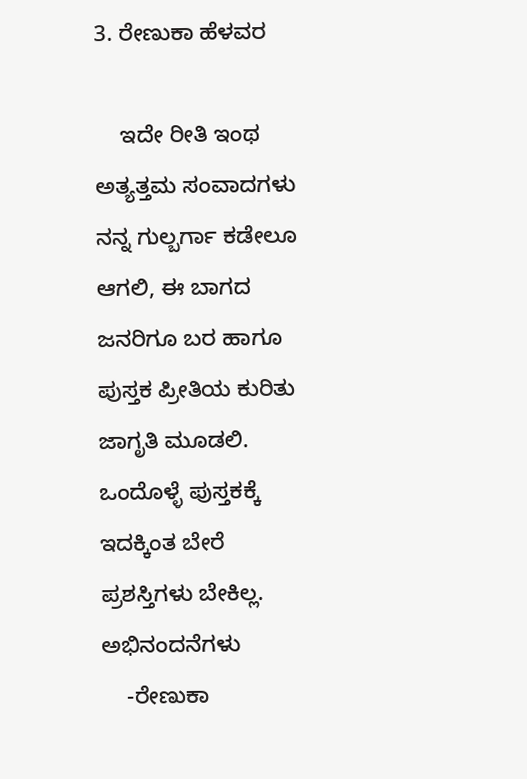3. ರೇಣುಕಾ ಹೆಳವರ

    ಇದೇ ರೀತಿ ಇಂಥ ಅತ್ಯತ್ತಮ ಸಂವಾದಗಳು ನನ್ನ ಗುಲ್ಬರ್ಗಾ ಕಡೇಲೂ ಆಗಲಿ, ಈ ಬಾಗದ ಜನರಿಗೂ ಬರ ಹಾಗೂ ಪುಸ್ತಕ ಪ್ರೀತಿಯ ಕುರಿತು ಜಾಗೃತಿ ಮೂಡಲಿ. ಒಂದೊಳ್ಳೆ ಪುಸ್ತಕಕ್ಕೆ ಇದಕ್ಕಿಂತ ಬೇರೆ ಪ್ರಶಸ್ತಿಗಳು ಬೇಕಿಲ್ಲ. ಅಭಿನಂದನೆಗಳು
    -ರೇಣುಕಾ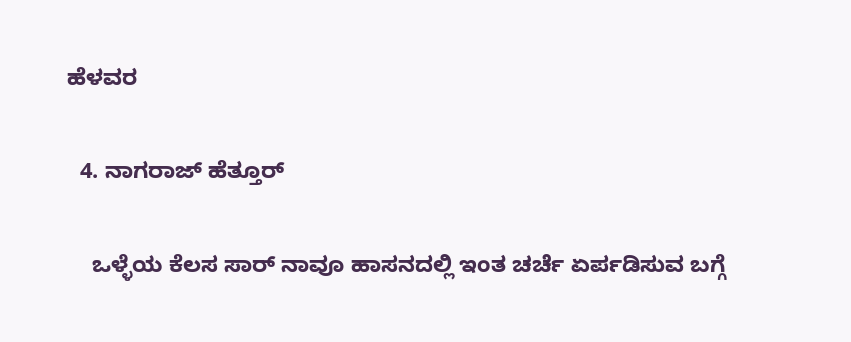ಹೆಳವರ

  4. ನಾಗರಾಜ್ ಹೆತ್ತೂರ್

    ಒಳ್ಳೆಯ ಕೆಲಸ ಸಾರ್ ನಾವೂ ಹಾಸನದಲ್ಲಿ ಇಂತ ಚರ್ಚೆ ಏರ್ಪಡಿಸುವ ಬಗ್ಗೆ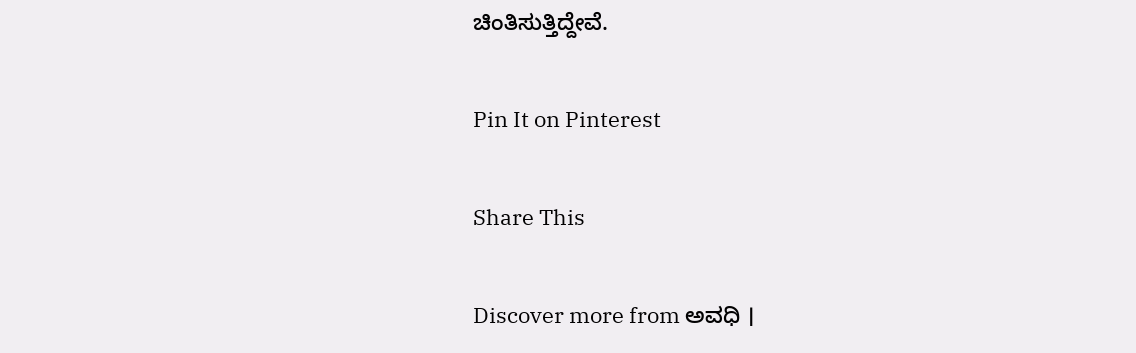ಚಿಂತಿಸುತ್ತಿದ್ದೇವೆ.

Pin It on Pinterest

Share This

Discover more from ಅವಧಿ ।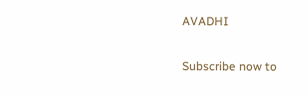AVADHI

Subscribe now to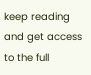keep reading and get access to the full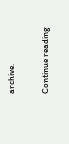archive.

Continue reading